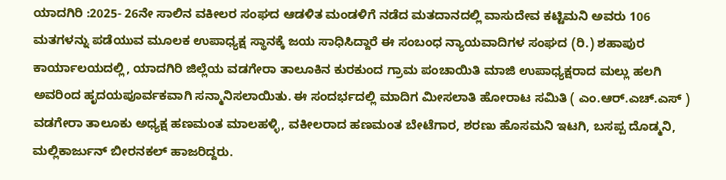ಯಾದಗಿರಿ :2025- 26ನೇ ಸಾಲಿನ ವಕೀಲರ ಸಂಘದ ಆಡಳಿತ ಮಂಡಳಿಗೆ ನಡೆದ ಮತದಾನದಲ್ಲಿ ವಾಸುದೇವ ಕಟ್ಟಿಮನಿ ಅವರು 106 ಮತಗಳನ್ನು ಪಡೆಯುವ ಮೂಲಕ ಉಪಾಧ್ಯಕ್ಷ ಸ್ಥಾನಕ್ಕೆ ಜಯ ಸಾಧಿಸಿದ್ದಾರೆ ಈ ಸಂಬಂಧ ನ್ಯಾಯವಾದಿಗಳ ಸಂಘದ (ರಿ.) ಶಹಾಪುರ ಕಾರ್ಯಾಲಯದಲ್ಲಿ, ಯಾದಗಿರಿ ಜಿಲ್ಲೆಯ ವಡಗೇರಾ ತಾಲೂಕಿನ ಕುರಕುಂದ ಗ್ರಾಮ ಪಂಚಾಯಿತಿ ಮಾಜಿ ಉಪಾಧ್ಯಕ್ಷರಾದ ಮಲ್ಲು ಹಲಗಿ ಅವರಿಂದ ಹೃದಯಪೂರ್ವಕವಾಗಿ ಸನ್ಮಾನಿಸಲಾಯಿತು. ಈ ಸಂದರ್ಭದಲ್ಲಿ ಮಾದಿಗ ಮೀಸಲಾತಿ ಹೋರಾಟ ಸಮಿತಿ ( ಎಂ.ಆರ್.ಎಚ್.ಎಸ್ ) ವಡಗೇರಾ ತಾಲೂಕು ಅಧ್ಯಕ್ಷ ಹಣಮಂತ ಮಾಲಹಳ್ಳಿ, ವಕೀಲರಾದ ಹಣಮಂತ ಬೇಟೆಗಾರ, ಶರಣು ಹೊಸಮನಿ ಇಟಗಿ, ಬಸಪ್ಪ ದೊಡ್ಮನಿ, ಮಲ್ಲಿಕಾರ್ಜುನ್ ಬೀರನಕಲ್ ಹಾಜರಿದ್ದರು.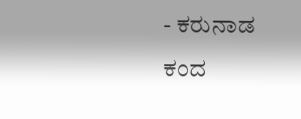- ಕರುನಾಡ ಕಂದ